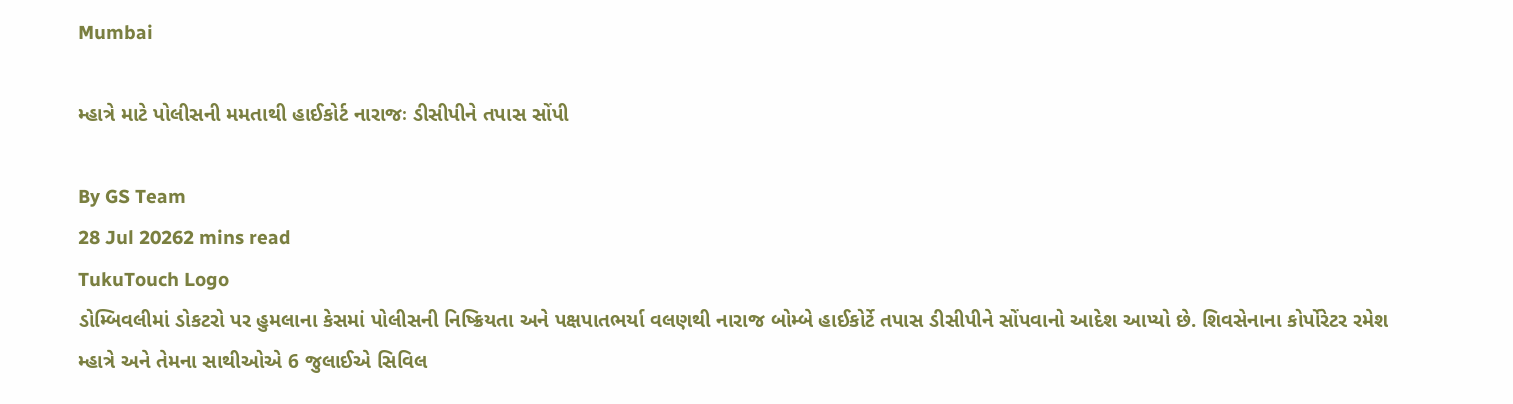Mumbai

મ્હાત્રે માટે પોલીસની મમતાથી હાઈકોર્ટ નારાજઃ ડીસીપીને તપાસ સોંપી

By GS Team
28 Jul 20262 mins read
TukuTouch Logo
ડોમ્બિવલીમાં ડોકટરો પર હુમલાના કેસમાં પોલીસની નિષ્ક્રિયતા અને પક્ષપાતભર્યા વલણથી નારાજ બોમ્બે હાઈકોર્ટે તપાસ ડીસીપીને સોંપવાનો આદેશ આપ્યો છે. શિવસેનાના કોર્પોરેટર રમેશ મ્હાત્રે અને તેમના સાથીઓએ 6 જુલાઈએ સિવિલ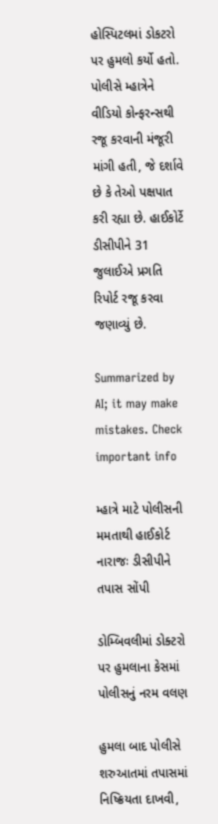હોસ્પિટલમાં ડોકટરો પર હુમલો કર્યો હતો. પોલીસે મ્હાત્રેને વીડિયો કોન્ફરન્સથી રજૂ કરવાની મંજૂરી માંગી હતી, જે દર્શાવે છે કે તેઓ પક્ષપાત કરી રહ્યા છે. હાઈકોર્ટે ડીસીપીને 31 જુલાઈએ પ્રગતિ રિપોર્ટ રજૂ કરવા જણાવ્યું છે.

Summarized by AI; it may make mistakes. Check important info

મ્હાત્રે માટે પોલીસની મમતાથી હાઈકોર્ટ નારાજઃ ડીસીપીને તપાસ સોંપી

ડોમ્બિવલીમાં ડોક્ટરો પર હુમલાના કેસમાં પોલીસનું નરમ વલણ

હુમલા બાદ પોલીસે શરુઆતમાં તપાસમાં નિષ્ક્રિયતા દાખવી,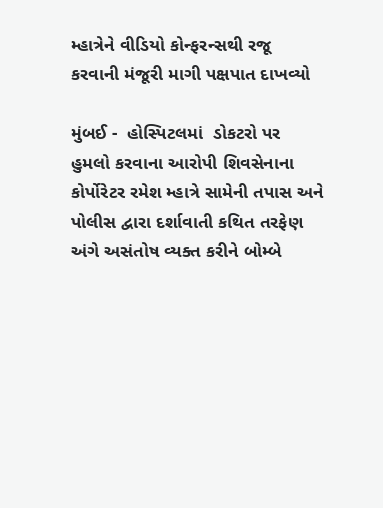મ્હાત્રેને વીડિયો કોન્ફરન્સથી રજૂ કરવાની મંજૂરી માગી પક્ષપાત દાખવ્યો

મુંબઈ -  હોસ્પિટલમાં  ડોકટરો પર હુમલો કરવાના આરોપી શિવસેનાના કોર્પોરેટર રમેશ મ્હાત્રે સામેની તપાસ અને પોલીસ દ્વારા દર્શાવાતી કથિત તરફેણ અંગે અસંતોષ વ્યક્ત કરીને બોમ્બે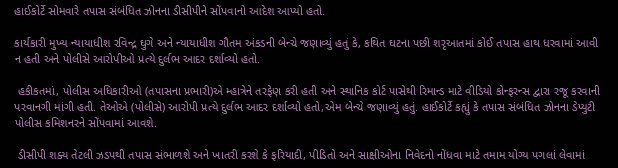હાઈકોર્ટે સોમવારે તપાસ સંબંધિત ઝોનના ડીસીપીને સોંપવાનો આદેશ આપ્યો હતો.

કાર્યકારી મુખ્ય ન્યાયાધીશ રવિન્દ્ર ઘુગે અને ન્યાયાધીશ ગૌતમ અંકડની બેન્ચે જણાવ્યું હતું કે, કથિત ઘટના પછી શરૃઆતમાં કોઈ તપાસ હાથ ધરવામાં આવી ન હતી અને પોલીસે આરોપીઓ પ્રત્યે દુર્લભ આદર દર્શાવ્યો હતો.

 હકીકતમાં, પોલીસ અધિકારીઓ (તપાસના પ્રભારી)એ મ્હાત્રેને તરફેણ કરી હતી અને સ્થાનિક કોર્ટ પાસેથી રિમાન્ડ માટે વીડિયો કોન્ફરન્સ દ્વારા રજૂ કરવાની પરવાનગી માંગી હતી. તેઓએ (પોલીસે) આરોપી પ્રત્યે દુર્લભ આદર દર્શાવ્યો હતો,એમ બેન્ચે જણાવ્યું હતું. હાઈકોર્ટે કહ્યું કે તપાસ સંબંધિત ઝોનના ડેપ્યુટી પોલીસ કમિશનરને સોંપવામાં આવશે.

 ડીસીપી શક્ય તેટલી ઝડપથી તપાસ સંભાળશે અને ખાતરી કરશે કે ફરિયાદી, પીડિતો અને સાક્ષીઓના નિવેદનો નોંધવા માટે તમામ યોગ્ય પગલાં લેવામાં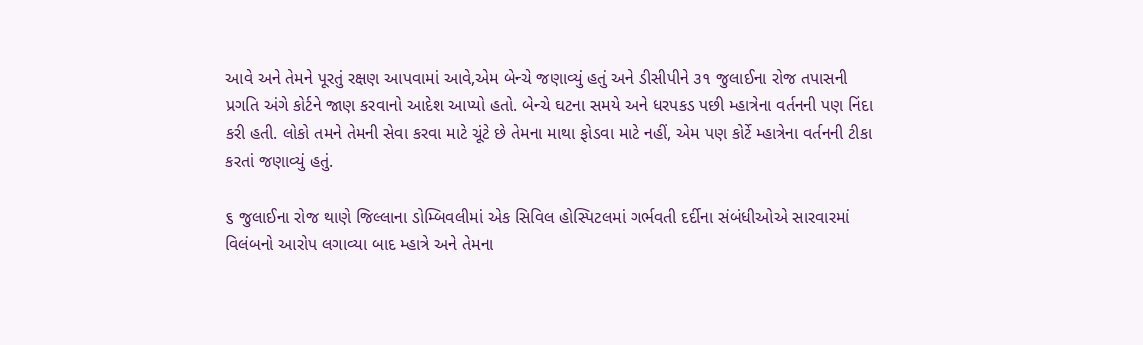આવે અને તેમને પૂરતું રક્ષણ આપવામાં આવે,એમ બેન્ચે જણાવ્યું હતું અને ડીસીપીને ૩૧ જુલાઈના રોજ તપાસની પ્રગતિ અંગે કોર્ટને જાણ કરવાનો આદેશ આપ્યો હતો. બેન્ચે ઘટના સમયે અને ધરપકડ પછી મ્હાત્રેના વર્તનની પણ નિંદા કરી હતી. લોકો તમને તેમની સેવા કરવા માટે ચૂંટે છે તેમના માથા ફોડવા માટે નહીં, એમ પણ કોર્ટે મ્હાત્રેના વર્તનની ટીકા કરતાં જણાવ્યું હતું.

૬ જુલાઈના રોજ થાણે જિલ્લાના ડોમ્બિવલીમાં એક સિવિલ હોસ્પિટલમાં ગર્ભવતી દર્દીના સંબંધીઓએ સારવારમાં વિલંબનો આરોપ લગાવ્યા બાદ મ્હાત્રે અને તેમના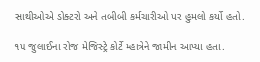સાથીઓએ ડોક્ટરો અને તબીબી કર્મચારીઓ પર હુમલો કર્યો હતો.

૧૫ જુલાઈના રોજ મેજિસ્ટ્રે કોર્ટે મ્હાત્રેને જામીન આપ્યા હતા.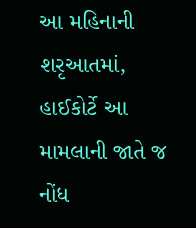આ મહિનાની શરૃઆતમાં, હાઈકોર્ટે આ મામલાની જાતે જ નોંધ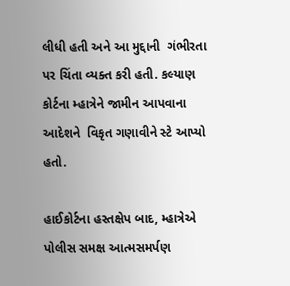લીધી હતી અને આ મુદ્દાની  ગંભીરતા  પર ચિંતા વ્યક્ત કરી હતી. કલ્યાણ કોર્ટના મ્હાત્રેને જામીન આપવાના આદેશને  વિકૃત ગણાવીને સ્ટે આપ્યો હતો.

હાઈકોર્ટના હસ્તક્ષેપ બાદ, મ્હાત્રેએ પોલીસ સમક્ષ આત્મસમર્પણ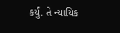કર્યું. તે ન્યાયિક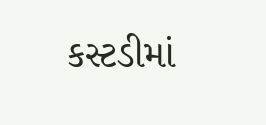કસ્ટડીમાં